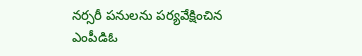నర్సరీ పనులను పర్యవేక్షించిన ఎంపీడిఓ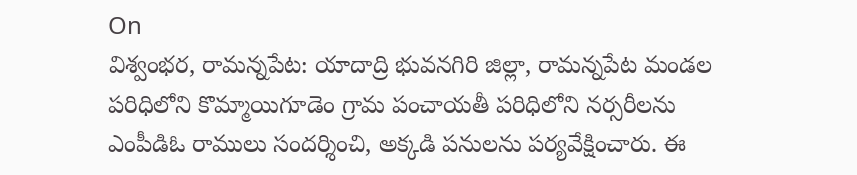On
విశ్వంభర, రామన్నపేట: యాదాద్రి భువనగిరి జిల్లా, రామన్నపేట మండల పరిధిలోని కొమ్మాయిగూడెం గ్రామ పంచాయతీ పరిధిలోని నర్సరీలను ఎంపీడిఓ రాములు సందర్శించి, అక్కడి పనులను పర్యవేక్షించారు. ఈ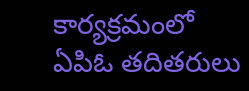కార్యక్రమంలో ఏపిఓ తదితరులు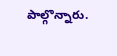పాల్గొన్నారు.